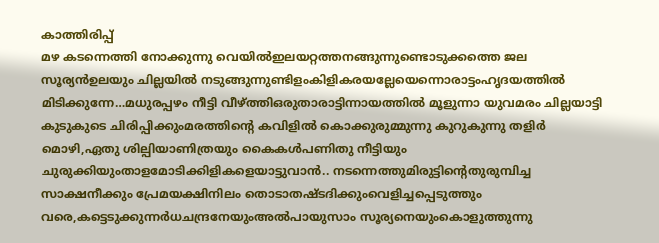കാത്തിരിപ്പ്
മഴ കടന്നെത്തി നോക്കുന്നു വെയിൽഇലയറ്റത്തനങ്ങുന്നുണ്ടൊടുക്കത്തെ ജല സൂര്യൻഉലയും ചില്ലയിൽ നടുങ്ങുന്നുണ്ടിളംകിളികരയല്ലേയെന്നൊരാട്ടംഹൃദയത്തിൽ മിടിക്കുന്നേ…മധുരപ്പഴം നീട്ടി വീഴ്ത്തിഒരുതാരാട്ടിന്നായത്തിൽ മൂളുന്നാ യുവമരം ചില്ലയാട്ടി കുടുകുടെ ചിരിപ്പിക്കുംമരത്തിൻ്റെ കവിളിൽ കൊക്കുരുമ്മുന്നു കുറുകുന്നു തളിർ മൊഴി,ഏതു ശില്പിയാണിത്രയും കൈകൾപണിതു നീട്ടിയും ചുരുക്കിയുംതാളമോടിക്കിളികളെയാട്ടുവാൻ.. നടന്നെത്തുമിരുട്ടിൻ്റെതുരുമ്പിച്ച സാക്ഷനീക്കും പ്രേമയക്ഷിനിലം തൊടാതഷ്ടദിക്കുംവെളിച്ചപ്പെടുത്തും വരെ,കട്ടെടുക്കുന്നർധചന്ദ്രനേയുംഅൽപായുസാം സൂര്യനെയുംകൊളുത്തുന്നു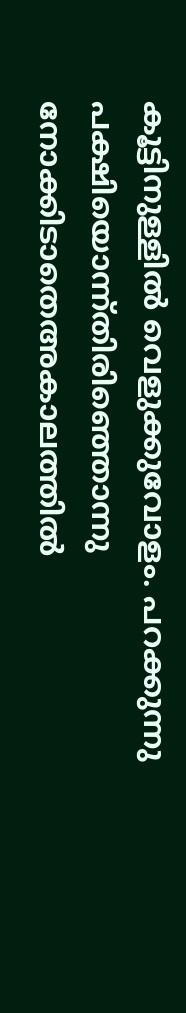കൂട്ടിനുള്ളിൽ വെളുക്കുവോളം. പറക്കുന്നു പക്ഷിയൊന്ന്തിരിഞ്ഞൊന്നു നോക്കിടാതെഅകാലത്തിൽ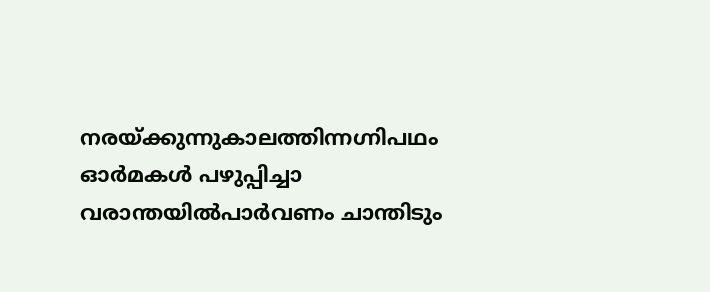നരയ്ക്കുന്നുകാലത്തിന്നഗ്നിപഥം ഓർമകൾ പഴുപ്പിച്ചാ വരാന്തയിൽപാർവണം ചാന്തിടും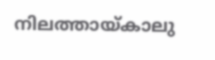നിലത്തായ്കാലു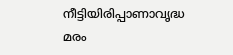നീട്ടിയിരിപ്പാണാവൃദ്ധ മരം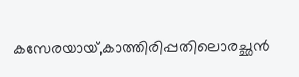കസേരയായ്,കാത്തിരിപ്പതിലൊരച്ഛൻ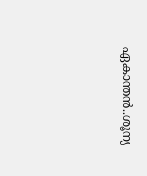ഏകാന്തൻ..ശൂന്യ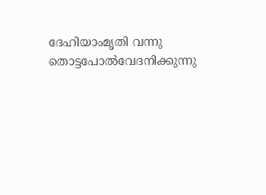ദേഹിയാംമൃതി വന്നു തൊട്ടപോൽവേദനിക്കുന്നു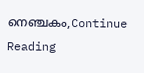നെഞ്ചകം,Continue Reading